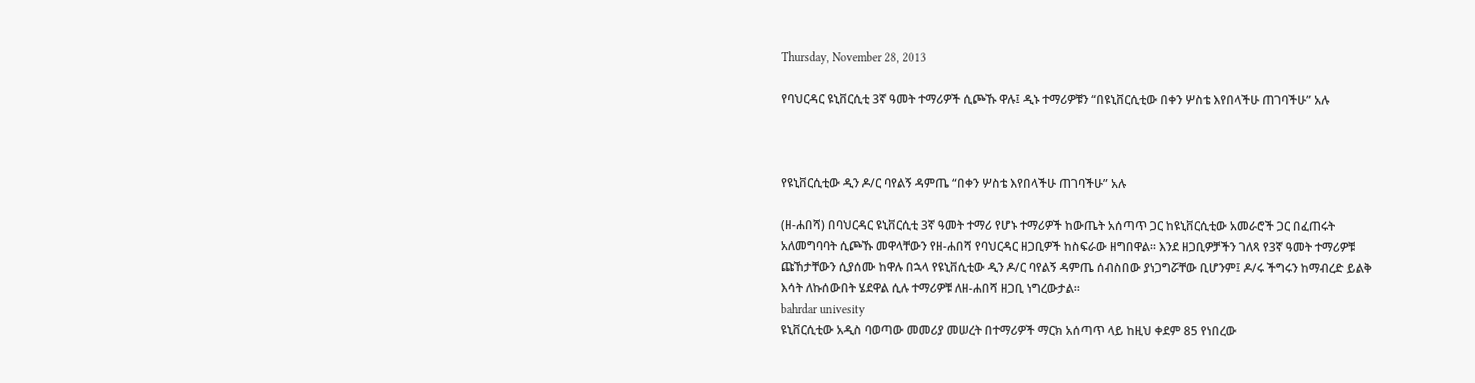Thursday, November 28, 2013

የባህርዳር ዩኒቨርሲቲ 3ኛ ዓመት ተማሪዎች ሲጮኹ ዋሉ፤ ዲኑ ተማሪዎቹን “በዩኒቨርሲቲው በቀን ሦስቴ እየበላችሁ ጠገባችሁ” አሉ



የዩኒቨርሲቲው ዲን ዶ/ር ባየልኝ ዳምጤ “በቀን ሦስቴ እየበላችሁ ጠገባችሁ” አሉ

(ዘ-ሐበሻ) በባህርዳር ዩኒቨርሲቲ 3ኛ ዓመት ተማሪ የሆኑ ተማሪዎች ከውጤት አሰጣጥ ጋር ከዩኒቨርሲቲው አመራሮች ጋር በፈጠሩት አለመግባባት ሲጮኹ መዋላቸውን የዘ-ሐበሻ የባህርዳር ዘጋቢዎች ከስፍራው ዘግበዋል። እንደ ዘጋቢዎቻችን ገለጻ የ3ኛ ዓመት ተማሪዎቹ ጩኸታቸውን ሲያሰሙ ከዋሉ በኋላ የዩኒቨሲቲው ዲን ዶ/ር ባየልኝ ዳምጤ ሰብስበው ያነጋግሯቸው ቢሆንም፤ ዶ/ሩ ችግሩን ከማብረድ ይልቅ እሳት ለኩሰውበት ሄደዋል ሲሉ ተማሪዎቹ ለዘ-ሐበሻ ዘጋቢ ነግረውታል።
bahrdar univesity
ዩኒቨርሲቲው አዲስ ባወጣው መመሪያ መሠረት በተማሪዎች ማርክ አሰጣጥ ላይ ከዚህ ቀደም 85 የነበረው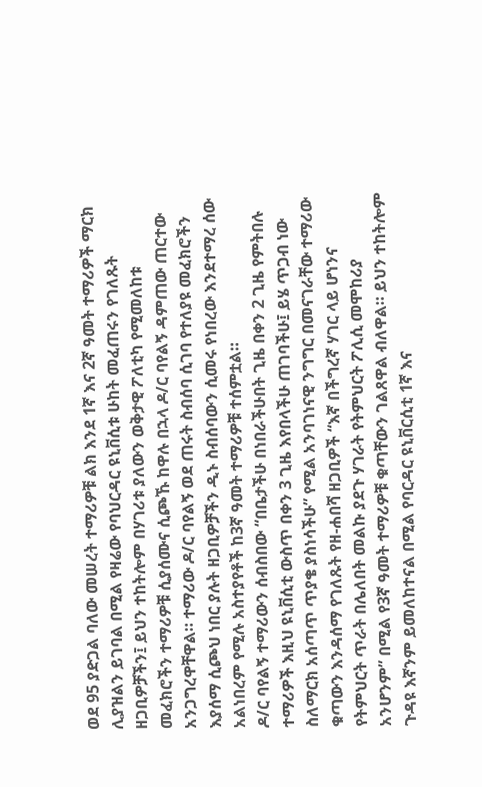ወደ 95 ያድጋል ባለው መሠረት ተማሪዎቹ ልክ እንደ 1ኛ እና 2ኛ ዓመት ተማሪዎች ማርክ ሊያዝልን ይገባል በሚል የዛሬው የባህርዳር ዩኒቨሲቱ ሁከት መፈጠሩን የገለጹት ዘጋቢዎቻችን፤ ይህን ተከትሎም በሃገሪቱ ያለውን ወቅታዊ ፖለቲካ የሚመለከቱ መፈክሮችን ተማሪዎቹ ሲያሰሙና ሲጮኹ ከዋሉ በኋላ ዶ/ር ባየልኝ ዳምጠው ጠርተው አንጋግረዋቸዋል። ተማሪው ዶ/ር ባየልኝ ወደ ጠሩት ስብሰባ ሲገባ የተለያዩ መፈክሮችን እያሰማ ሲጮህ ነበር ያሉት ዘጋቢዎቻችን ዲኑ ስብሰባውን ሲመሩ የነበረው እንደተማረ ሰው አልነበረም የሚሉ አስተያየቶች ከ3ኛ ዓመት ተማሪዎቹ ተሰምቷል።
ዶ/ር ባየልኝ ተማሪውን ሰብስበው “በቤታችሁ በነበራችሁበት ጊዜ በቀን 2 ጊዜ የምትበሉ ተማሪዎች እዚህ ዩኒቨሲቲ ውስጥ በቀን 3 ጊዜ እየበላችሁ ጠገባችሁ፤ ይሄ ጥጋብ ነው ስለማርክ አሰጣጥ ጥያቄ ያስነሳችሁ” የሚል አንባገነናዊ ንግግር በመናገራቸው ተማሪው ቁጣውን እንዳሰማ የገለጹት የዘ-ሐበሻ ዘጋቢዎች “እኛ በችግረኛ ሃገር ላይ ሆነንና የትምህርት ጥራት በሌለበት መልኩ ያደጉ ሃገራት የትምህርት ፖሊሲ መሞከሪያ አንሆንም” በሚል የ3ኛ ዓመት ተማሪዎቹ ቁጣቸውን ገልጸዋል ብለዋል። ይህን ተከትሎም ጉዳዩ እኛንም ይመለከተናል በሚል የባርዳር ዩኒቨርሲቲ 1ኛ እና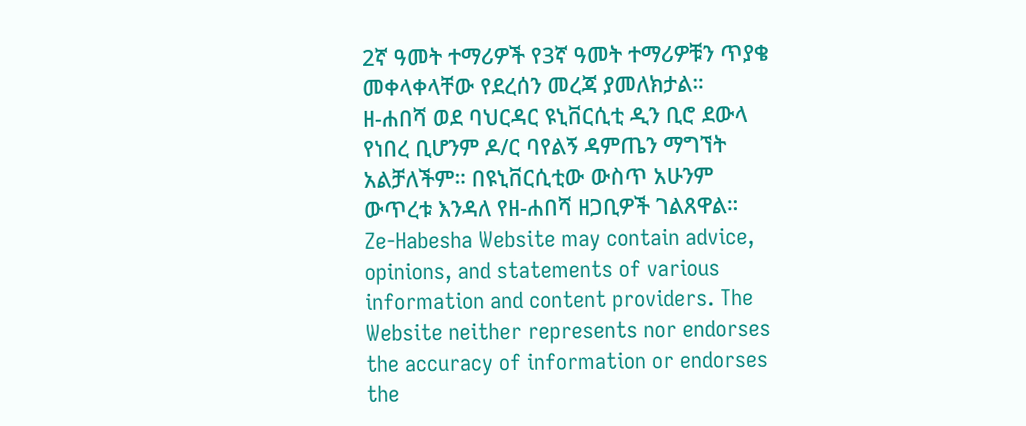2ኛ ዓመት ተማሪዎች የ3ኛ ዓመት ተማሪዎቹን ጥያቄ መቀላቀላቸው የደረሰን መረጃ ያመለክታል።
ዘ-ሐበሻ ወደ ባህርዳር ዩኒቨርሲቲ ዲን ቢሮ ደውላ የነበረ ቢሆንም ዶ/ር ባየልኝ ዳምጤን ማግኘት አልቻለችም። በዩኒቨርሲቲው ውስጥ አሁንም ውጥረቱ እንዳለ የዘ-ሐበሻ ዘጋቢዎች ገልጸዋል።
Ze-Habesha Website may contain advice, opinions, and statements of various information and content providers. The Website neither represents nor endorses the accuracy of information or endorses the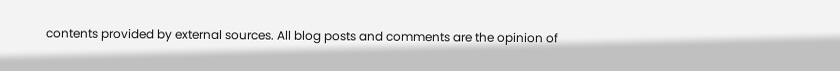contents provided by external sources. All blog posts and comments are the opinion of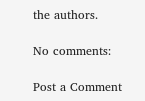the authors.

No comments:

Post a Comment